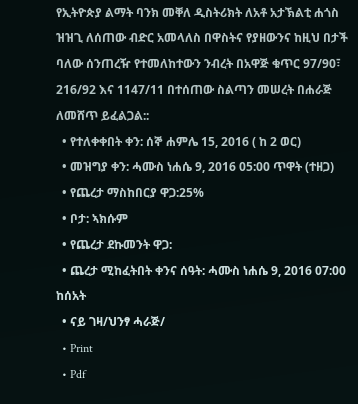የኢትዮጵያ ልማት ባንክ መቐለ ዲስትሪክት ለአቶ አታኽልቲ ሐጎስ ዝዝጊ ለሰጠው ብድር አመላለስ በዋስትና የያዘውንና ከዚህ በታች ባለው ሰንጠረዥ የተመለከተውን ንብረት በአዋጅ ቁጥር 97/90፣ 216/92 እና 1147/11 በተሰጠው ስልጣን መሠረት በሐራጅ ለመሸጥ ይፈልጋል::
  • የተለቀቀበት ቀን: ሰኞ ሐምሌ 15, 2016 ( ከ 2 ወር)
  • መዝግያ ቀን: ሓሙስ ነሐሴ 9, 2016 05:00 ጥዋት (ተዘጋ)
  • የጨረታ ማስከበርያ ዋጋ:25%
  • ቦታ: ኣክሱም
  • የጨረታ ደኩመንት ዋጋ:
  • ጨረታ ሚከፈትበት ቀንና ሰዓት: ሓሙስ ነሐሴ 9, 2016 07:00 ከሰአት
  • ናይ ገዛ/ህንፃ ሓራጅ/
  • Print
  • Pdf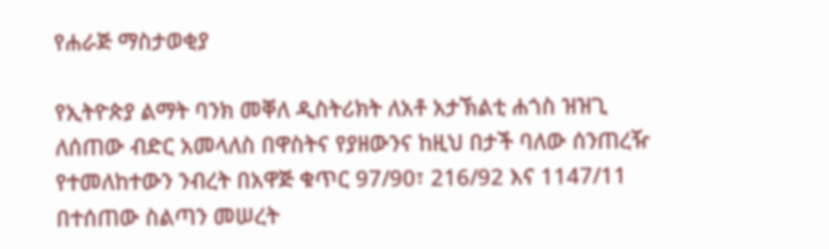የሐራጅ ማስታወቂያ

የኢትዮጵያ ልማት ባንክ መቐለ ዲስትሪክት ለአቶ አታኽልቲ ሐጎስ ዝዝጊ ለሰጠው ብድር አመላለስ በዋስትና የያዘውንና ከዚህ በታች ባለው ሰንጠረዥ የተመለከተውን ንብረት በአዋጅ ቁጥር 97/90፣ 216/92 እና 1147/11 በተሰጠው ስልጣን መሠረት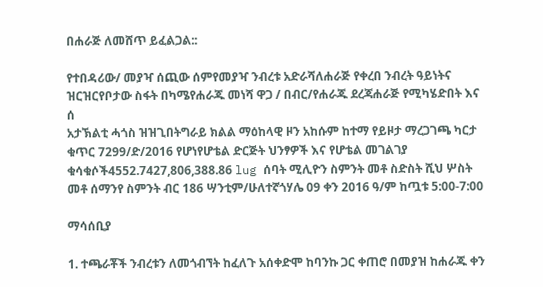በሐራጅ ለመሸጥ ይፈልጋል::

የተበዳሪው/ መያዣ ሰጪው ሰምየመያዣ ንብረቱ አድራሻለሐራጅ የቀረበ ንብረት ዓይነትና ዝርዝርየቦታው ስፋት በካሜየሐራጁ መነሻ ዋጋ / በብር/የሐራጁ ደረጃሐራጅ የሚካሄድበት እና ሰ
አታኽልቲ ሓጎስ ዝዝጊበትግራይ ክልል ማዕከላዊ ዞን አከሱም ከተማ የይዞታ ማረጋገጫ ካርታ ቁጥር 7299/ድ/2016 የሆነየሆቴል ድርጅት ህንፃዎች እና የሆቴል መገልገያ ቁሳቁሶች4552.7427,806,388.86 lug ሰባት ሚሊዮን ስምንት መቶ ስድስት ሺህ ሦስት መቶ ሰማንየ ስምንት ብር 186 ሣንቲም/ሁለተኛጎሃሌ 09 ቀን 2016 ዓ/ም ከጧቱ 5:00-7:00

ማሳሰቢያ

1. ተጫራቾች ንብረቱን ለመጎብኘት ከፈለጉ አሰቀድሞ ከባንኩ ጋር ቀጠሮ በመያዝ ከሐራጁ ቀን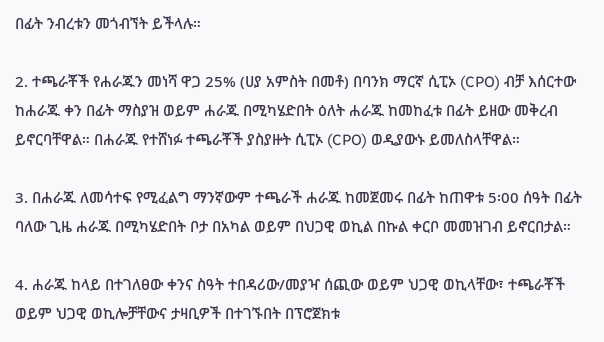በፊት ንብረቱን መጎብኘት ይችላሉ።

2. ተጫራቾች የሐራጁን መነሻ ዋጋ 25% (ሀያ አምስት በመቶ) በባንክ ማርኛ ሲፒኦ (CPO) ብቻ እሰርተው ከሐራጁ ቀን በፊት ማስያዝ ወይም ሐራጁ በሚካሄድበት ዕለት ሐራጁ ከመከፈቱ በፊት ይዘው መቅረብ ይኖርባቸዋል። በሐራጁ የተሸነፉ ተጫራቾች ያስያዙት ሲፒኦ (CPO) ወዲያውኑ ይመለስላቸዋል።

3. በሐራጁ ለመሳተፍ የሚፈልግ ማንኛውም ተጫራች ሐራጁ ከመጀመሩ በፊት ከጠዋቱ 5፡00 ሰዓት በፊት ባለው ጊዜ ሐራጁ በሚካሄድበት ቦታ በአካል ወይም በህጋዊ ወኪል በኩል ቀርቦ መመዝገብ ይኖርበታል።

4. ሐራጁ ከላይ በተገለፀው ቀንና ስዓት ተበዳሪው/መያዣ ሰጪው ወይም ህጋዊ ወኪላቸው፣ ተጫራቾች ወይም ህጋዊ ወኪሎቻቸውና ታዛቢዎች በተገኙበት በፕሮጀክቱ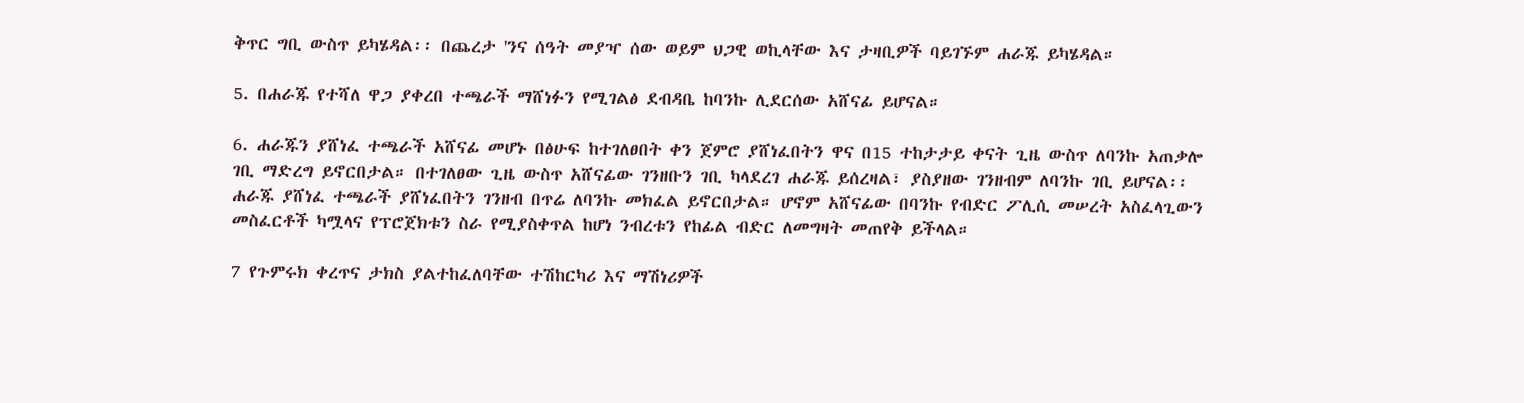ቅጥር ግቢ ውስጥ ይካሄዳል፡፡ በጨረታ 'ንና ሰዓት መያዣ ሰው ወይም ህጋዊ ወኪላቸው እና ታዛቢዎች ባይገኙም ሐራጁ ይካሄዳል።

5. በሐራጁ የተሻለ ዋጋ ያቀረበ ተጫራች ማሸነፉን የሚገልፅ ደብዳቤ ከባንኩ ሊደርሰው አሸናፊ ይሆናል።

6. ሐራጁን ያሸነፈ ተጫራች አሸናፊ መሆኑ በፅሁፍ ከተገለፀበት ቀን ጀምሮ ያሸነፈበትን ዋና በ15 ተከታታይ ቀናት ጊዜ ውስጥ ለባንኩ አጠቃሎ ገቢ ማድረግ ይኖርበታል። በተገለፀው ጊዜ ውስጥ አሸናፊው ገንዘቡን ገቢ ካላደረገ ሐራጁ ይሰረዛል፣ ያስያዘው ገንዘብም ለባንኩ ገቢ ይሆናል፡፡ ሐራጁ ያሸነፈ ተጫራች ያሸነፈበትን ገንዘብ በጥሬ ለባንኩ መክፈል ይኖርበታል። ሆኖም አሸናፊው በባንኩ የብድር ፖሊሲ መሠረት አስፈላጊውን መስፈርቶች ካሟላና የፕሮጀክቱን ስራ የሚያስቀጥል ከሆነ ንብረቱን የከፊል ብድር ለመግዛት መጠየቅ ይችላል።

7 የጉምሩክ ቀረጥና ታክስ ያልተከፈለባቸው ተሽከርካሪ እና ማሽነሪዎች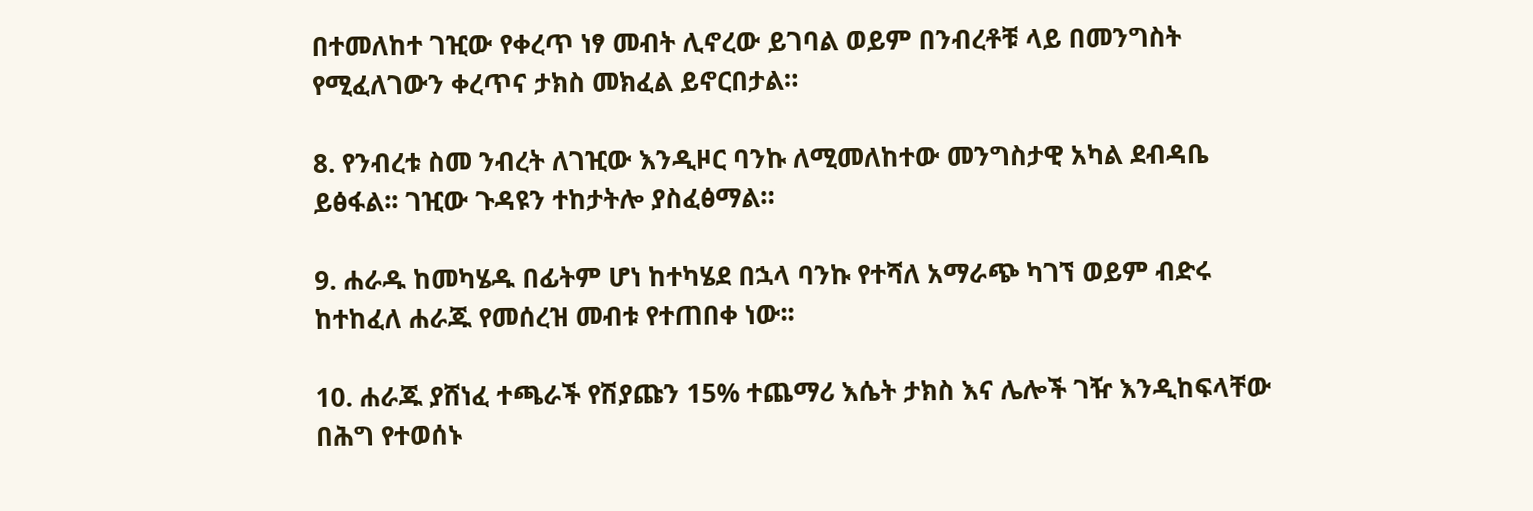በተመለከተ ገዢው የቀረጥ ነፃ መብት ሊኖረው ይገባል ወይም በንብረቶቹ ላይ በመንግስት የሚፈለገውን ቀረጥና ታክስ መክፈል ይኖርበታል።

8. የንብረቱ ስመ ንብረት ለገዢው እንዲዞር ባንኩ ለሚመለከተው መንግስታዊ አካል ደብዳቤ ይፅፋል፡፡ ገዢው ጉዳዩን ተከታትሎ ያስፈፅማል።

9. ሐራዱ ከመካሄዱ በፊትም ሆነ ከተካሄደ በኋላ ባንኩ የተሻለ አማራጭ ካገኘ ወይም ብድሩ ከተከፈለ ሐራጁ የመሰረዝ መብቱ የተጠበቀ ነው፡፡

10. ሐራጁ ያሸነፈ ተጫራች የሽያጩን 15% ተጨማሪ እሴት ታክስ እና ሌሎች ገዥ እንዲከፍላቸው በሕግ የተወሰኑ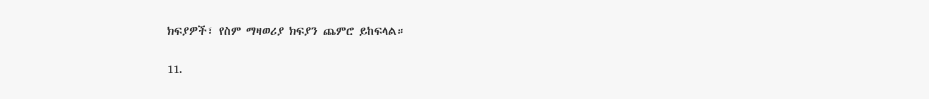ክፍያዎች፣ የስም ማዛወሪያ ክፍያን ጨምሮ ይከፍላል።

11.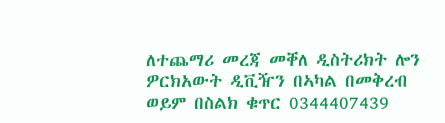ለተጨማሪ መረጃ መቐለ ዲስትሪክት ሎን ዎርክአውት ዲቪዥን በኣካል በመቅረብ ወይም በስልክ ቁጥር 0344407439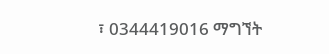፣ 0344419016 ማግኘት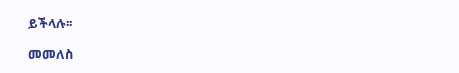ይችላሉ፡፡

መመለስ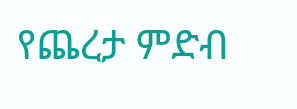የጨረታ ምድብ